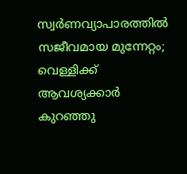സ്വർണവ്യാപാരത്തിൽ സജീവമായ മുന്നേറ്റം; വെള്ളിക്ക് ആവശ്യക്കാർ കുറഞ്ഞു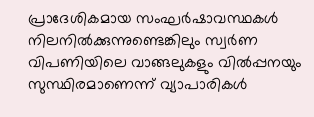പ്രാദേശികമായ സംഘർഷാവസ്ഥകൾ നിലനിൽക്കുന്നുണ്ടെങ്കിലും സ്വർണ വിപണിയിലെ വാങ്ങലുകളും വിൽപ്പനയും സുസ്ഥിരമാണെന്ന് വ്യാപാരികൾ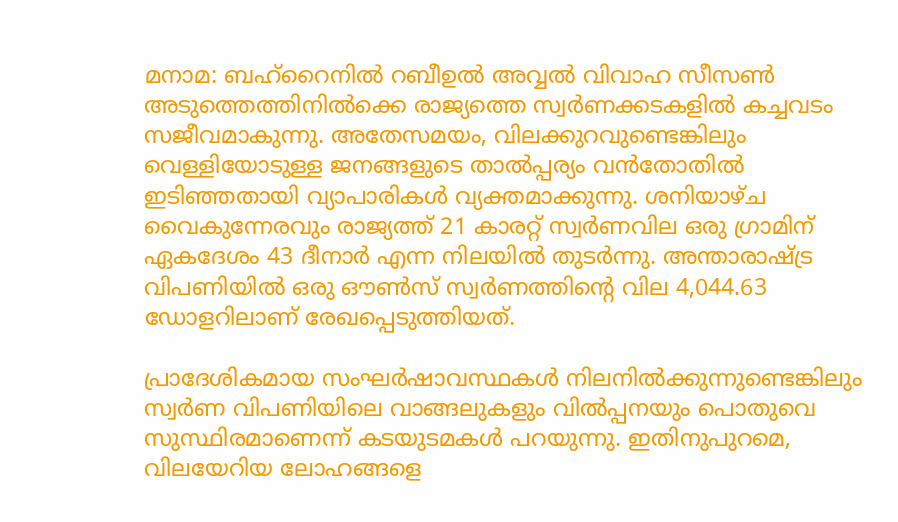മനാമ: ബഹ്റൈനിൽ റബീഉൽ അവ്വൽ വിവാഹ സീസൺ അടുത്തെത്തിനിൽക്കെ രാജ്യത്തെ സ്വർണക്കടകളിൽ കച്ചവടം സജീവമാകുന്നു. അതേസമയം, വിലക്കുറവുണ്ടെങ്കിലും വെള്ളിയോടുള്ള ജനങ്ങളുടെ താൽപ്പര്യം വൻതോതിൽ ഇടിഞ്ഞതായി വ്യാപാരികൾ വ്യക്തമാക്കുന്നു. ശനിയാഴ്ച വൈകുന്നേരവും രാജ്യത്ത് 21 കാരറ്റ് സ്വർണവില ഒരു ഗ്രാമിന് ഏകദേശം 43 ദീനാർ എന്ന നിലയിൽ തുടർന്നു. അന്താരാഷ്ട്ര വിപണിയിൽ ഒരു ഔൺസ് സ്വർണത്തിന്റെ വില 4,044.63 ഡോളറിലാണ് രേഖപ്പെടുത്തിയത്.

പ്രാദേശികമായ സംഘർഷാവസ്ഥകൾ നിലനിൽക്കുന്നുണ്ടെങ്കിലും സ്വർണ വിപണിയിലെ വാങ്ങലുകളും വിൽപ്പനയും പൊതുവെ സുസ്ഥിരമാണെന്ന് കടയുടമകൾ പറയുന്നു. ഇതിനുപുറമെ, വിലയേറിയ ലോഹങ്ങളെ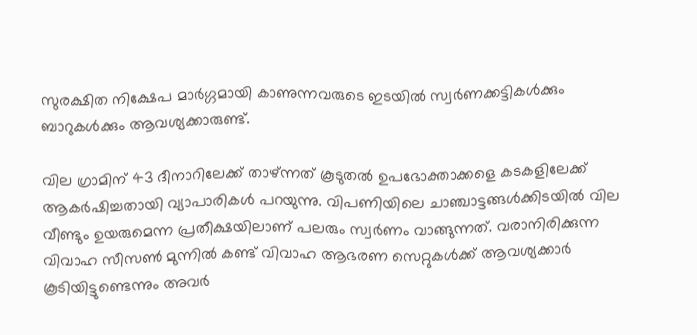സുരക്ഷിത നിക്ഷേപ മാർഗ്ഗമായി കാണുന്നവരുടെ ഇടയിൽ സ്വർണക്കട്ടികൾക്കും ബാറുകൾക്കും ആവശ്യക്കാരുണ്ട്.

വില ഗ്രാമിന് 43 ദീനാറിലേക്ക് താഴ്ന്നത് കൂടുതൽ ഉപഭോക്താക്കളെ കടകളിലേക്ക് ആകർഷിച്ചതായി വ്യാപാരികൾ പറയുന്നു. വിപണിയിലെ ചാഞ്ചാട്ടങ്ങൾക്കിടയിൽ വില വീണ്ടും ഉയരുമെന്ന പ്രതീക്ഷയിലാണ് പലരും സ്വർണം വാങ്ങുന്നത്. വരാനിരിക്കുന്ന വിവാഹ സീസൺ മുന്നിൽ കണ്ട് വിവാഹ ആഭരണ സെറ്റുകൾക്ക് ആവശ്യക്കാർ കൂടിയിട്ടുണ്ടെന്നും അവർ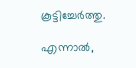കൂട്ടിച്ചേർത്തു.

എന്നാൽ,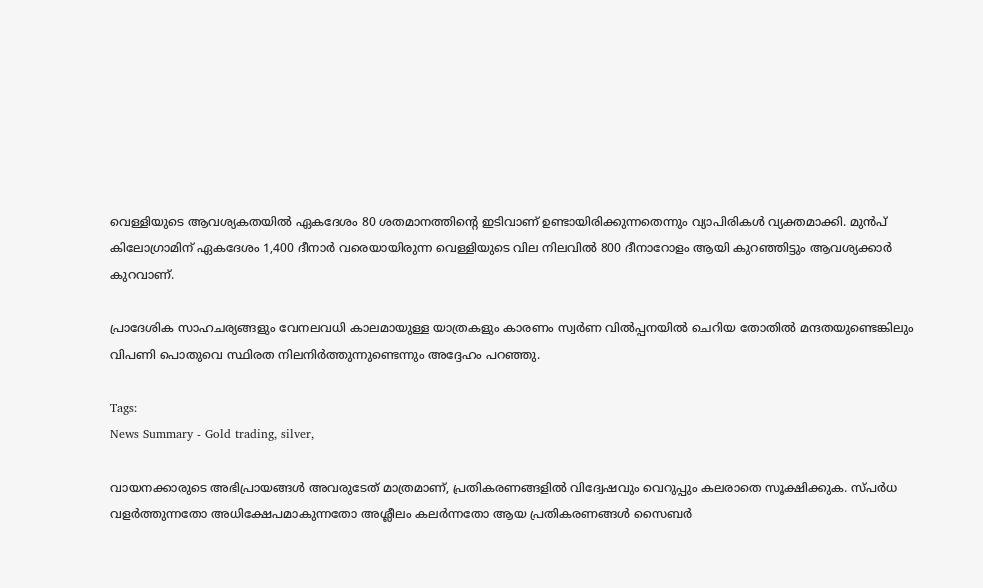വെള്ളിയുടെ ആവശ്യകതയിൽ ഏകദേശം 80 ശതമാനത്തിന്റെ ഇടിവാണ് ഉണ്ടായിരിക്കുന്നതെന്നും വ്യാപിരികൾ വ്യക്തമാക്കി. മുൻപ് കിലോഗ്രാമിന് ഏകദേശം 1,400 ദീനാർ വരെയായിരുന്ന വെള്ളിയുടെ വില നിലവിൽ 800 ദീനാറോളം ആയി കുറഞ്ഞിട്ടും ആവശ്യക്കാർ കുറവാണ്.

പ്രാദേശിക സാഹചര്യങ്ങളും വേനലവധി കാലമായുള്ള യാത്രകളും കാരണം സ്വർണ വിൽപ്പനയിൽ ചെറിയ തോതിൽ മന്ദതയുണ്ടെങ്കിലും വിപണി പൊതുവെ സ്ഥിരത നിലനിർത്തുന്നുണ്ടെന്നും അദ്ദേഹം പറഞ്ഞു.

Tags:
News Summary - Gold trading, silver,

വായനക്കാരുടെ അഭിപ്രായങ്ങള്‍ അവരുടേത് മാത്രമാണ്, പ്രതികരണങ്ങളിൽ വിദ്വേഷവും വെറുപ്പും കലരാതെ സൂക്ഷിക്കുക. സ്പർധ വളർത്തുന്നതോ അധിക്ഷേപമാകുന്നതോ അശ്ലീലം കലർന്നതോ ആയ പ്രതികരണങ്ങൾ സൈബർ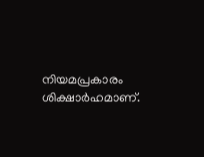നിയമപ്രകാരം ശിക്ഷാർഹമാണ്.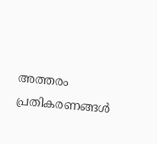അത്തരം പ്രതികരണങ്ങൾ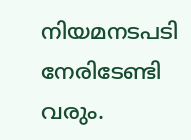നിയമനടപടി നേരിടേണ്ടി വരും.